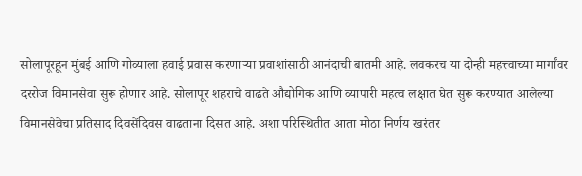सोलापूरहून मुंबई आणि गोव्याला हवाई प्रवास करणाऱ्या प्रवाशांसाठी आनंदाची बातमी आहे. लवकरच या दोन्ही महत्त्वाच्या मार्गांवर दररोज विमानसेवा सुरू होणार आहे. सोलापूर शहराचे वाढते औद्योगिक आणि व्यापारी महत्व लक्षात घेत सुरू करण्यात आलेल्या विमानसेवेचा प्रतिसाद दिवसेंदिवस वाढताना दिसत आहे. अशा परिस्थितीत आता मोठा निर्णय खरंतर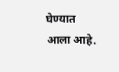घेण्यात आला आहे.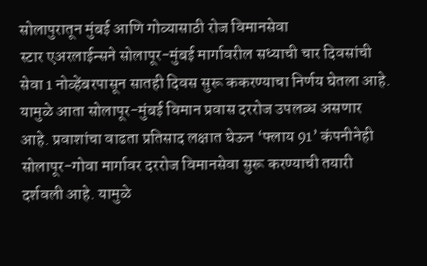सोलापुरातून मुंबई आणि गोव्यासाठी रोज विमानसेवा
स्टार एअरलाईन्सने सोलापूर-मुंबई मार्गावरील सध्याची चार दिवसांची सेवा 1 नोव्हेंबरपासून सातही दिवस सुरू ककरण्याचा निर्णय घेतला आहे. यामुळे आता सोलापूर-मुंबई विमान प्रवास दररोज उपलब्ध असणार आहे. प्रवाशांचा वाढता प्रतिसाद लक्षात घेऊन ‘फ्लाय 91’ कंपनीनेही सोलापूर-गोवा मार्गावर दररोज विमानसेवा सुरू करण्याची तयारी दर्शवली आहे. यामुळे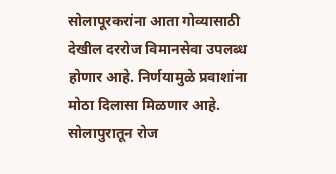सोलापूरकरांना आता गोव्यासाठी देखील दररोज विमानसेवा उपलब्ध होणार आहे. निर्णयामुळे प्रवाशांना मोठा दिलासा मिळणार आहे.
सोलापुरातून रोज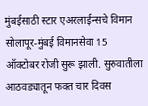मुंबईसाठी स्टार एअरलाईन्सचे विमान
सोलापूर-मुंबई विमानसेवा 15 ऑक्टोबर रोजी सुरू झाली. सुरुवातीला आठवड्यातून फक्त चार दिवस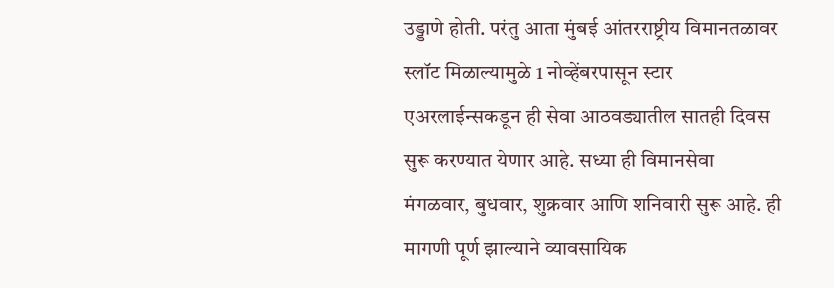उड्डाणे होती. परंतु आता मुंबई आंतरराष्ट्रीय विमानतळावर स्लॉट मिळाल्यामुळे 1 नोव्हेंबरपासून स्टार एअरलाईन्सकडून ही सेवा आठवड्यातील सातही दिवस सुरू करण्यात येणार आहे. सध्या ही विमानसेवा मंगळवार, बुधवार, शुक्रवार आणि शनिवारी सुरू आहे. ही मागणी पूर्ण झाल्याने व्यावसायिक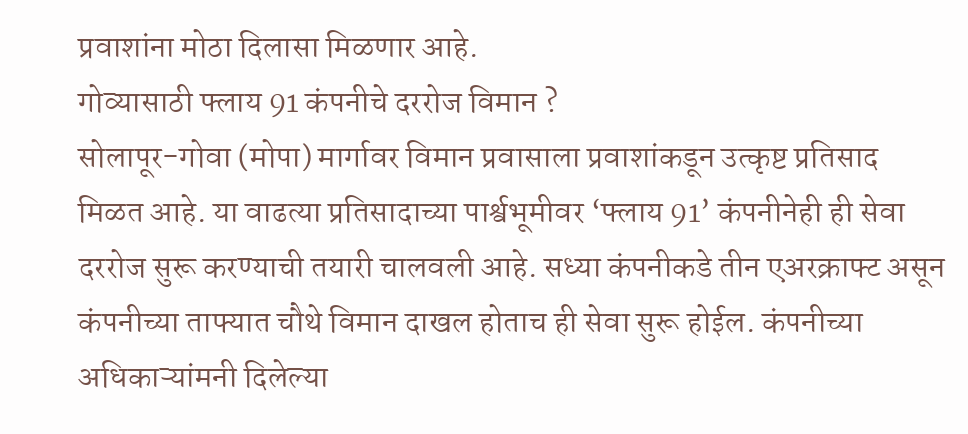प्रवाशांना मोठा दिलासा मिळणार आहे.
गोव्यासाठी फ्लाय 91 कंपनीचे दररोज विमान ?
सोलापूर-गोवा (मोपा) मार्गावर विमान प्रवासाला प्रवाशांकडून उत्कृष्ट प्रतिसाद मिळत आहे. या वाढत्या प्रतिसादाच्या पार्श्वभूमीवर ‘फ्लाय 91’ कंपनीनेही ही सेवा दररोज सुरू करण्याची तयारी चालवली आहे. सध्या कंपनीकडे तीन एअरक्राफ्ट असून कंपनीच्या ताफ्यात चौथे विमान दाखल होताच ही सेवा सुरू होईल. कंपनीच्या अधिकाऱ्यांमनी दिलेल्या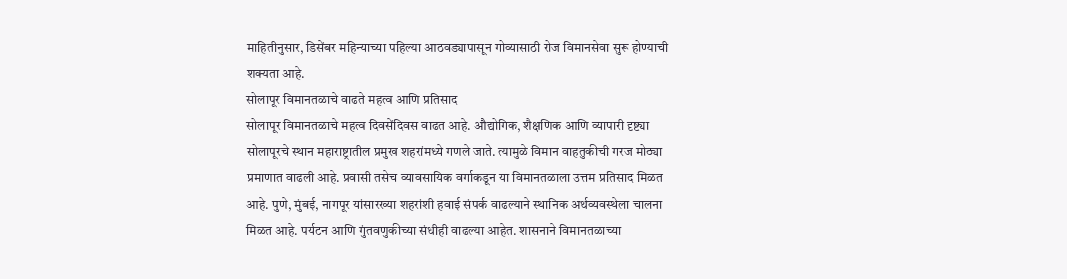माहितीनुसार, डिसेंबर महिन्याच्या पहिल्या आठवड्यापासून गोव्यासाठी रोज विमानसेवा सुरू होण्याची शक्यता आहे.
सोलापूर विमानतळाचे वाढते महत्व आणि प्रतिसाद
सोलापूर विमानतळाचे महत्व दिवसेंदिवस वाढत आहे. औद्योगिक, शैक्षणिक आणि व्यापारी दृष्ट्या सोलापूरचे स्थान महाराष्ट्रातील प्रमुख शहरांमध्ये गणले जाते. त्यामुळे विमान वाहतुकीची गरज मोठ्या प्रमाणात वाढली आहे. प्रवासी तसेच व्यावसायिक वर्गाकडून या विमानतळाला उत्तम प्रतिसाद मिळत आहे. पुणे, मुंबई, नागपूर यांसारख्या शहरांशी हवाई संपर्क वाढल्याने स्थानिक अर्थव्यवस्थेला चालना मिळत आहे. पर्यटन आणि गुंतवणुकीच्या संधीही वाढल्या आहेत. शासनाने विमानतळाच्या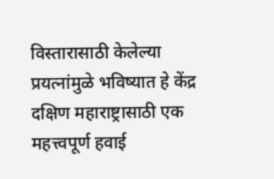विस्तारासाठी केलेल्या प्रयत्नांमुळे भविष्यात हे केंद्र दक्षिण महाराष्ट्रासाठी एक महत्त्वपूर्ण हवाई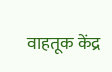वाहतूक केंद्र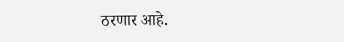ठरणार आहे.